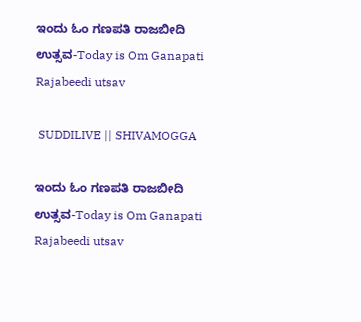ಇಂದು ಓಂ ಗಣಪತಿ ರಾಜಬೀದಿ ಉತ್ಸವ-Today is Om Ganapati Rajabeedi utsav

 SUDDILIVE || SHIVAMOGGA

ಇಂದು ಓಂ ಗಣಪತಿ ರಾಜಬೀದಿ ಉತ್ಸವ-Today is Om Ganapati Rajabeedi utsav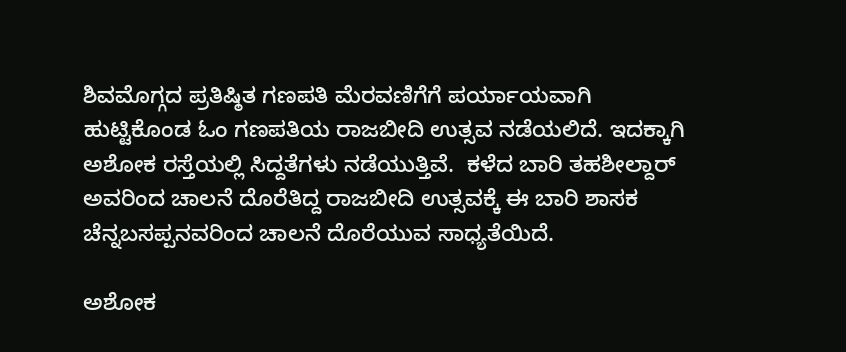ಶಿವಮೊಗ್ಗದ ಪ್ರತಿಷ್ಠಿತ ಗಣಪತಿ ಮೆರವಣಿಗೆಗೆ ಪರ್ಯಾಯವಾಗಿ ಹುಟ್ಟಿಕೊಂಡ ಓಂ ಗಣಪತಿಯ ರಾಜಬೀದಿ ಉತ್ಸವ ನಡೆಯಲಿದೆ. ಇದಕ್ಕಾಗಿ ಅಶೋಕ ರಸ್ತೆಯಲ್ಲಿ ಸಿದ್ದತೆಗಳು ನಡೆಯುತ್ತಿವೆ.  ಕಳೆದ ಬಾರಿ ತಹಶೀಲ್ದಾರ್ ಅವರಿಂದ ಚಾಲನೆ ದೊರೆತಿದ್ದ ರಾಜಬೀದಿ ಉತ್ಸವಕ್ಕೆ ಈ ಬಾರಿ ಶಾಸಕ ಚೆನ್ನಬಸಪ್ಪನವರಿಂದ ಚಾಲನೆ ದೊರೆಯುವ ಸಾಧ್ಯತೆಯಿದೆ.

ಅಶೋಕ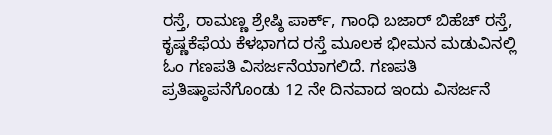ರಸ್ತೆ, ರಾಮಣ್ಣ ಶ್ರೇಷ್ಠಿ ಪಾರ್ಕ್, ಗಾಂಧಿ ಬಜಾರ್ ಬಿಹೆಚ್ ರಸ್ತೆ, ಕೃಷ್ಣಕೆಫೆಯ ಕೆಳಭಾಗದ ರಸ್ತೆ ಮೂಲಕ ಭೀಮನ ಮಡುವಿನಲ್ಲಿ ಓಂ ಗಣಪತಿ ವಿಸರ್ಜನೆಯಾಗಲಿದೆ. ಗಣಪತಿ ಪ್ರತಿಷ್ಠಾಪನೆಗೊಂಡು 12 ನೇ ದಿನವಾದ ಇಂದು ವಿಸರ್ಜನೆ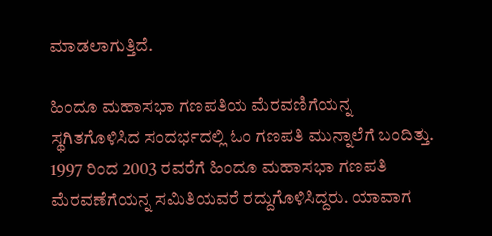ಮಾಡಲಾಗುತ್ತಿದೆ.

ಹಿಂದೂ ಮಹಾಸಭಾ ಗಣಪತಿಯ ಮೆರವಣಿಗೆಯನ್ನ ಸ್ಥಗಿತಗೊಳಿಸಿದ ಸಂದರ್ಭದಲ್ಲಿ ಓಂ ಗಣಪತಿ ಮುನ್ನಾಲೆಗೆ ಬಂದಿತ್ತು. 1997 ರಿಂದ 2003 ರವರೆಗೆ ಹಿಂದೂ ಮಹಾಸಭಾ ಗಣಪತಿ ಮೆರವಣೆಗೆಯನ್ನ ಸಮಿತಿಯವರೆ ರದ್ದುಗೊಳಿಸಿದ್ದರು. ಯಾವಾಗ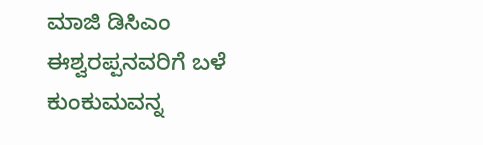ಮಾಜಿ ಡಿಸಿಎಂ ಈಶ್ವರಪ್ಪನವರಿಗೆ ಬಳೆ ಕುಂಕುಮವನ್ನ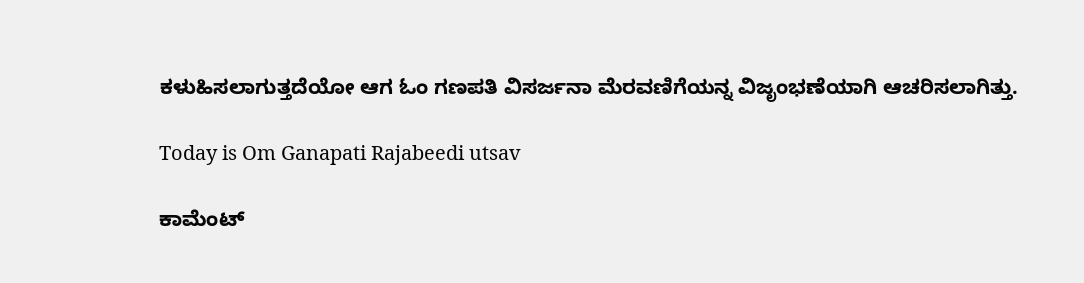ಕಳುಹಿಸಲಾಗುತ್ತದೆಯೋ ಆಗ ಓಂ ಗಣಪತಿ ವಿಸರ್ಜನಾ ಮೆರವಣಿಗೆಯನ್ನ ವಿಜೃಂಭಣೆಯಾಗಿ ಆಚರಿಸಲಾಗಿತ್ತು.

Today is Om Ganapati Rajabeedi utsav

ಕಾಮೆಂಟ್‌‌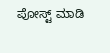ಪೋಸ್ಟ್‌ ಮಾಡಿ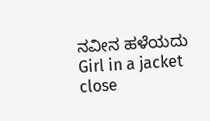ನವೀನ ಹಳೆಯದು
Girl in a jacket
close